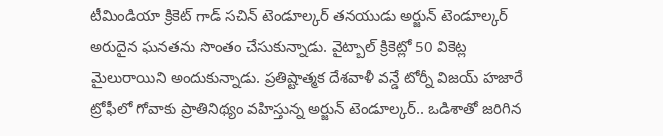టీమిండియా క్రికెట్ గాడ్ సచిన్ టెండూల్కర్ తనయుడు అర్జున్ టెండూల్కర్ అరుదైన ఘనతను సొంతం చేసుకున్నాడు. వైట్బాల్ క్రికెట్లో 50 వికెట్ల మైలురాయిని అందుకున్నాడు. ప్రతిష్టాత్మక దేశవాళీ వన్డే టోర్నీ విజయ్ హజారే ట్రోఫీలో గోవాకు ప్రాతినిథ్యం వహిస్తున్న అర్జున్ టెండూల్కర్.. ఒడిశాతో జరిగిన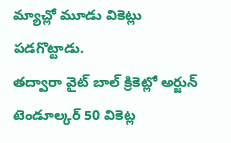మ్యాచ్లో మూడు వికెట్లు పడగొట్టాడు.
తద్వారా వైట్ బాల్ క్రికెట్లో అర్జున్ టెండూల్కర్ 50 వికెట్ల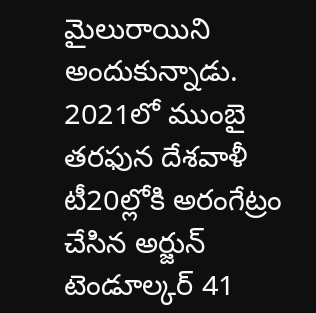మైలురాయిని అందుకున్నాడు. 2021లో ముంబై తరఫున దేశవాళీ టీ20ల్లోకి అరంగేట్రం చేసిన అర్జున్ టెండూల్కర్ 41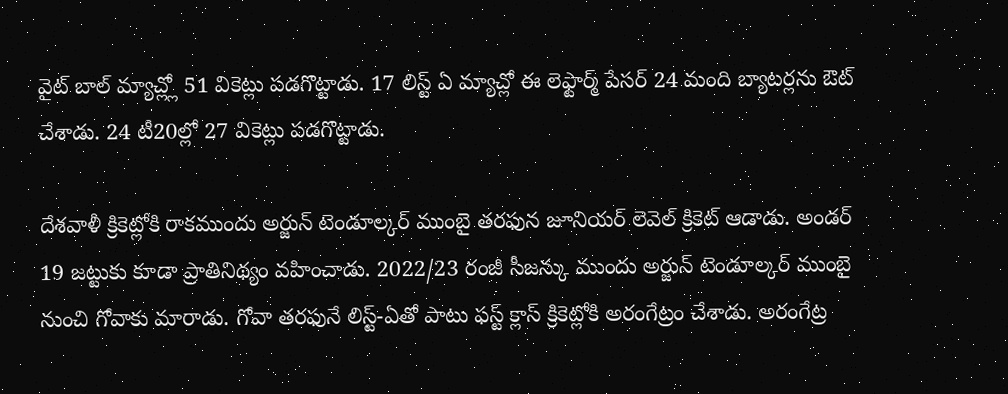వైట్ బాల్ మ్యాచ్ల్లో 51 వికెట్లు పడగొట్టాడు. 17 లిస్ట్ ఏ మ్యాచ్లో ఈ లెఫ్టార్మ్ పేసర్ 24 మంది బ్యాటర్లను ఔట్ చేశాడు. 24 టీ20ల్లో 27 వికెట్లు పడగొట్టాడు.

దేశవాళీ క్రికెట్లోకి రాకముందు అర్జున్ టెండూల్కర్ ముంబై తరఫున జూనియర్ లెవెల్ క్రికెట్ ఆడాడు. అండర్ 19 జట్టుకు కూడా ప్రాతినిథ్యం వహించాడు. 2022/23 రంజీ సీజన్కు ముందు అర్జున్ టెండూల్కర్ ముంబై నుంచి గోవాకు మారాడు. గోవా తరఫునే లిస్ట్-ఏతో పాటు ఫస్ట్ క్లాస్ క్రికెట్లోకి అరంగేట్రం చేశాడు. అరంగేట్ర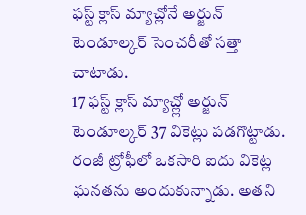ఫస్ట్ క్లాస్ మ్యాచ్లోనే అర్జున్ టెండూల్కర్ సెంచరీతో సత్తా చాటాడు.
17 ఫస్ట్ క్లాస్ మ్యాచ్ల్లో అర్జున్ టెండూల్కర్ 37 వికెట్లు పడగొట్టాడు. రంజీ ట్రోఫీలో ఒకసారి ఐదు వికెట్ల ఘనతను అందుకున్నాడు. అతని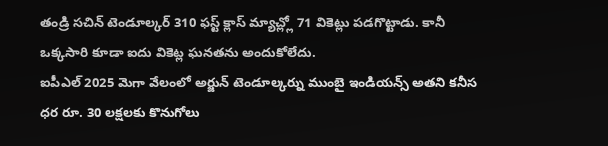తండ్రి సచిన్ టెండూల్కర్ 310 ఫస్ట్ క్లాస్ మ్యాచ్ల్లో 71 వికెట్లు పడగొట్టాడు. కానీ ఒక్కసారి కూడా ఐదు వికెట్ల ఘనతను అందుకోలేదు.
ఐపీఎల్ 2025 మెగా వేలంలో అర్జున్ టెండూల్కర్ను ముంబై ఇండియన్స్ అతని కనీస ధర రూ. 30 లక్షలకు కొనుగోలు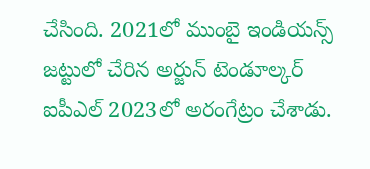చేసింది. 2021లో ముంబై ఇండియన్స్ జట్టులో చేరిన అర్జున్ టెండూల్కర్ ఐపీఎల్ 2023లో అరంగేట్రం చేశాడు.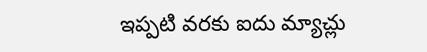ఇప్పటి వరకు ఐదు మ్యాచ్లు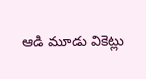ఆడి మూడు వికెట్లు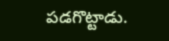పడగొట్టాడు.